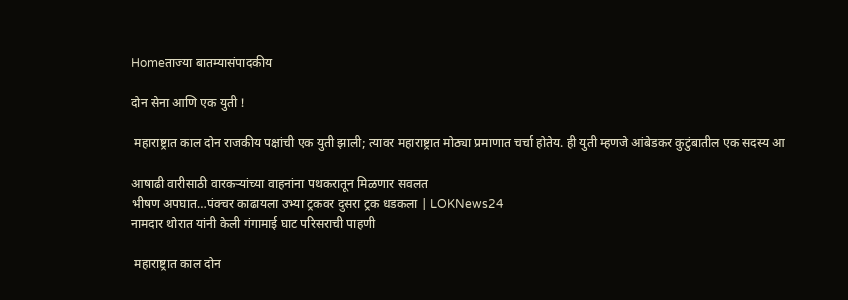Homeताज्या बातम्यासंपादकीय

दोन सेना आणि एक युती !

 महाराष्ट्रात काल दोन राजकीय पक्षांची एक युती झाली; त्यावर महाराष्ट्रात मोठ्या प्रमाणात चर्चा होतेय. ही युती म्हणजे आंबेडकर कुटुंबातील एक सदस्य आ

आषाढी वारीसाठी वारकर्‍यांच्या वाहनांना पथकरातून मिळणार सवलत
भीषण अपघात…पंक्चर काढायला उभ्या ट्रकवर दुसरा ट्रक धडकला | LOKNews24
नामदार थोरात यांनी केली गंगामाई घाट परिसराची पाहणी

 महाराष्ट्रात काल दोन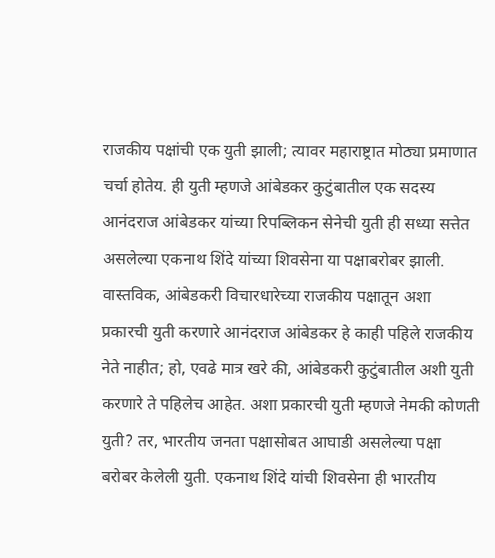राजकीय पक्षांची एक युती झाली; त्यावर महाराष्ट्रात मोठ्या प्रमाणात चर्चा होतेय. ही युती म्हणजे आंबेडकर कुटुंबातील एक सदस्य आनंदराज आंबेडकर यांच्या रिपब्लिकन सेनेची युती ही सध्या सत्तेत असलेल्या एकनाथ शिंदे यांच्या शिवसेना या पक्षाबरोबर झाली. वास्तविक, आंबेडकरी विचारधारेच्या राजकीय पक्षातून अशा प्रकारची युती करणारे आनंदराज आंबेडकर हे काही पहिले राजकीय नेते नाहीत; हो, एवढे मात्र खरे की, आंबेडकरी कुटुंबातील अशी युती करणारे ते पहिलेच आहेत. अशा प्रकारची युती म्हणजे नेमकी कोणती युती? तर, भारतीय जनता पक्षासोबत आघाडी असलेल्या पक्षा बरोबर केलेली युती. एकनाथ शिंदे यांची शिवसेना ही भारतीय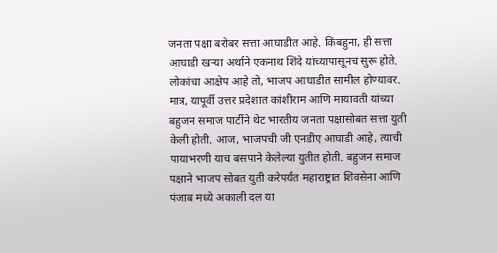जनता पक्षा बरोबर सत्ता आघाडीत आहे. किंबहुना, ही सत्ता आघाडी खऱ्या अर्थाने एकनाथ शिंदे यांच्यापासूनच सुरू होते. लोकांचा आक्षेप आहे तो, भाजप आघाडीत सामील होण्यावर. मात्र, यापूर्वी उत्तर प्रदेशात कांशीराम आणि मायावती यांच्या बहुजन समाज पार्टीने थेट भारतीय जनता पक्षासोबत सत्ता युती केली होती. आज, भाजपची जी एनडीए आघाडी आहे, त्याची पायाभरणी याच बसपाने केलेल्या युतीत होती. बहुजन समाज पक्षाने भाजप सोबत युती करेपर्यंत महाराष्ट्रात शिवसेना आणि पंजाब मध्ये अकाली दल या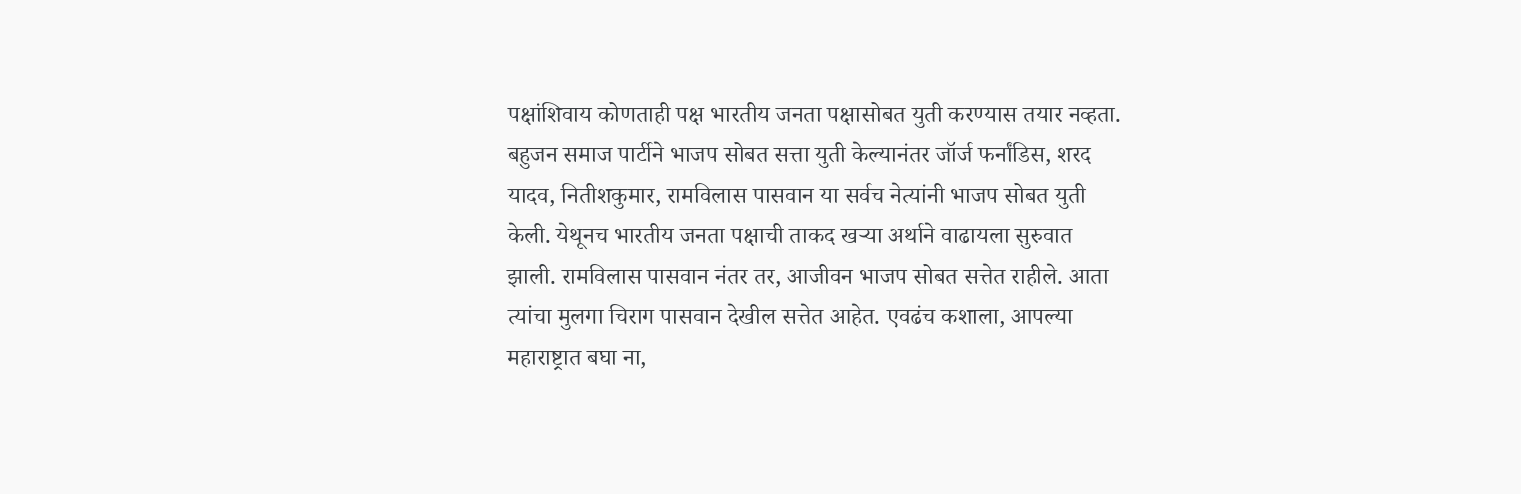पक्षांशिवाय कोणताही पक्ष भारतीय जनता पक्षासोबत युती करण्यास तयार नव्हता. बहुजन समाज पार्टीने भाजप सोबत सत्ता युती केल्यानंतर जॉर्ज फर्नांडिस, शरद यादव, नितीशकुमार, रामविलास पासवान या सर्वच नेत्यांनी भाजप सोबत युती केली. येथूनच भारतीय जनता पक्षाची ताकद खऱ्या अर्थाने वाढायला सुरुवात झाली. रामविलास पासवान नंतर तर, आजीवन भाजप सोबत सत्तेत राहीले. आता त्यांचा मुलगा चिराग पासवान देखील सत्तेत आहेत. एवढंच कशाला, आपल्या महाराष्ट्रात बघा ना,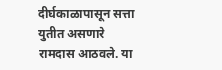दीर्घकाळापासून सत्ता युतीत असणारे रामदास आठवले. या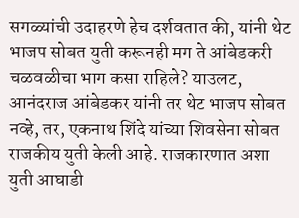सगळ्यांची उदाहरणे हेच दर्शवतात की, यांनी थेट भाजप सोबत युती करूनही मग ते आंबेडकरी चळवळीचा भाग कसा राहिले? याउलट, आनंदराज आंबेडकर यांनी तर थेट भाजप सोबत नव्हे, तर, एकनाथ शिंदे यांच्या शिवसेना सोबत राजकीय युती केली आहे. राजकारणात अशा युती आघाडी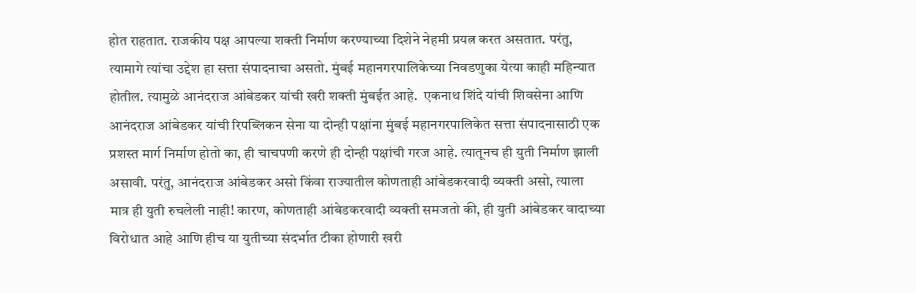होत राहतात. राजकीय पक्ष आपल्या शक्ती निर्माण करण्याच्या दिशेने नेहमी प्रयत्न करत असतात. परंतु, त्यामागे त्यांचा उद्देश हा सत्ता संपादनाचा असतो. मुंबई महानगरपालिकेच्या निवडणुका येत्या काही महिन्यात होतील. त्यामुळे आनंदराज आंबेडकर यांची खरी शक्ती मुंबईत आहे.  एकनाथ शिंदे यांची शिवसेना आणि आनंदराज आंबेडकर यांची रिपब्लिकन सेना या दोन्ही पक्षांना मुंबई महानगरपालिकेत सत्ता संपादनासाठी एक प्रशस्त मार्ग निर्माण होतो का, ही चाचपणी करणे ही दोन्ही पक्षांची गरज आहे. त्यातूनच ही युती निर्माण झाली असावी. परंतु, आनंदराज आंबेडकर असो किंवा राज्यातील कोणताही आंबेडकरवादी व्यक्ती असो, त्याला मात्र ही युती रुचलेली नाही! कारण, कोणताही आंबेडकरवादी व्यक्ती समजतो की, ही युती आंबेडकर वादाच्या विरोधात आहे आणि हीच या युतीच्या संदर्भात टीका होणारी खरी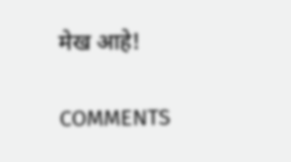मेख आहे!

COMMENTS